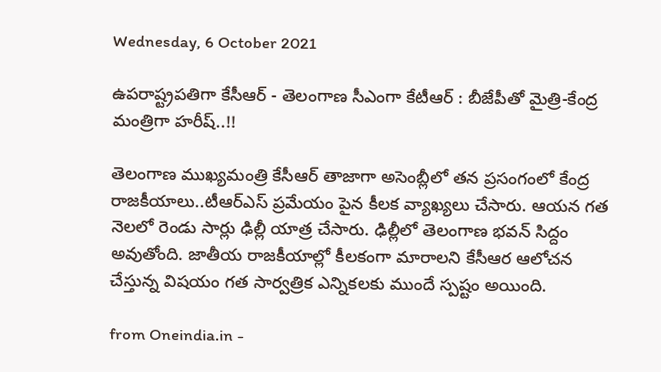Wednesday, 6 October 2021

ఉపరాష్ట్రపతిగా కేసీఆర్ - తెలంగాణ సీఎంగా కేటీఆర్ : బీజేపీతో మైత్రి-కేంద్ర మంత్రిగా హరీష్..!!

తెలంగాణ ముఖ్యమంత్రి కేసీఆర్ తాజాగా అసెంబ్లీలో తన ప్రసంగంలో కేంద్ర రాజకీయాలు..టీఆర్ఎస్ ప్రమేయం పైన కీలక వ్యాఖ్యలు చేసారు. ఆయన గత నెలలో రెండు సార్లు ఢిల్లీ యాత్ర చేసారు. ఢిల్లీలో తెలంగాణ భవన్ సిద్దం అవుతోంది. జాతీయ రాజకీయాల్లో కీలకంగా మారాలని కేసీఆర ఆలోచన చేస్తున్న విషయం గత సార్వత్రిక ఎన్నికలకు ముందే స్పష్టం అయింది.

from Oneindia.in -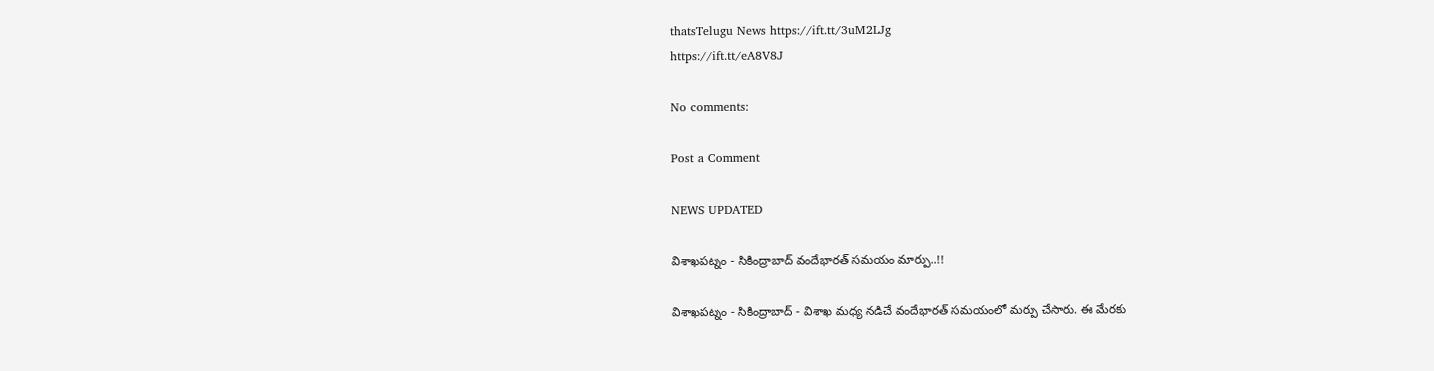thatsTelugu News https://ift.tt/3uM2LJg
https://ift.tt/eA8V8J

No comments:

Post a Comment

NEWS UPDATED

విశాఖపట్నం - సికింద్రాబాద్ వందేభారత్ సమయం మార్పు..!!

విశాఖపట్నం - సికింద్రాబాద్ - విశాఖ మధ్య నడిచే వందేభారత్ సమయంలో మర్పు చేసారు. ఈ మేరకు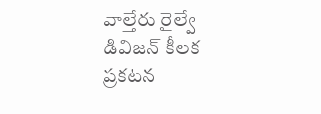వాల్తేరు రైల్వే డివిజన్ కీలక ప్రకటన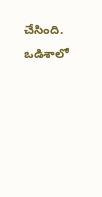చేసింది. ఒడిశాలో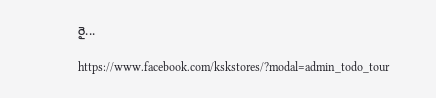రై...

https://www.facebook.com/kskstores/?modal=admin_todo_tour